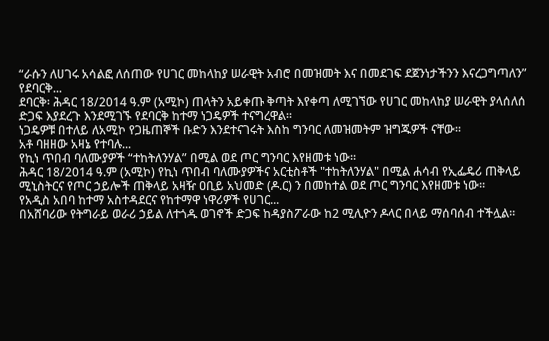“ራሱን ለሀገሩ አሳልፎ ለሰጠው የሀገር መከላከያ ሠራዊት አብሮ በመዝመት እና በመደገፍ ደጀንነታችንን እናረጋግጣለን” የደባርቅ...
ደባርቅ፡ ሕዳር 18/2014 ዓ.ም (አሚኮ) ጠላትን አይቀጡ ቅጣት እየቀጣ ለሚገኘው የሀገር መከላከያ ሠራዊት ያላሰለሰ ድጋፍ እያደረጉ እንደሚገኙ የደባርቅ ከተማ ነጋዴዎች ተናግረዋል።
ነጋዴዎቹ በተለይ ለአሚኮ የጋዜጠኞች ቡድን እንደተናገሩት እስከ ግንባር ለመዝመትም ዝግጁዎች ናቸው።
አቶ ባዘዘው አዛኔ የተባሉ...
የኪነ ጥበብ ባለሙያዎች “ተከትለንሃል” በሚል ወደ ጦር ግንባር እየዘመቱ ነው።
ሕዳር 18/2014 ዓ.ም (አሚኮ) የኪነ ጥበብ ባለሙያዎችና አርቲስቶች "ተከትለንሃል" በሚል ሐሳብ የኢፌዴሪ ጠቅላይ ሚኒስትርና የጦር ኃይሎች ጠቅላይ አዛዥ ዐቢይ አህመድ (ዶ.ር) ን በመከተል ወደ ጦር ግንባር እየዘመቱ ነው።
የአዲስ አበባ ከተማ አስተዳደርና የከተማዋ ነዋሪዎች የሀገር...
በአሸባሪው የትግራይ ወራሪ ኃይል ለተጎዱ ወገኖች ድጋፍ ከዳያስፖራው ከ2 ሚሊዮን ዶላር በላይ ማሰባሰብ ተችሏል።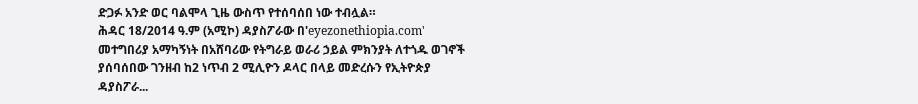ድጋፉ አንድ ወር ባልሞላ ጊዜ ውስጥ የተሰባሰበ ነው ተብሏል።
ሕዳር 18/2014 ዓ.ም (አሚኮ) ዳያስፖራው በ'eyezonethiopia.com' መተግበሪያ አማካኝነት በአሸባሪው የትግራይ ወራሪ ኃይል ምክንያት ለተጎዱ ወገኖች ያሰባሰበው ገንዘብ ከ2 ነጥብ 2 ሚሊዮን ዶላር በላይ መድረሱን የኢትዮጵያ ዳያስፖራ...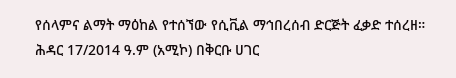የሰላምና ልማት ማዕከል የተሰኘው የሲቪል ማኅበረሰብ ድርጅት ፈቃድ ተሰረዘ።
ሕዳር 17/2014 ዓ.ም (አሚኮ) በቅርቡ ሀገር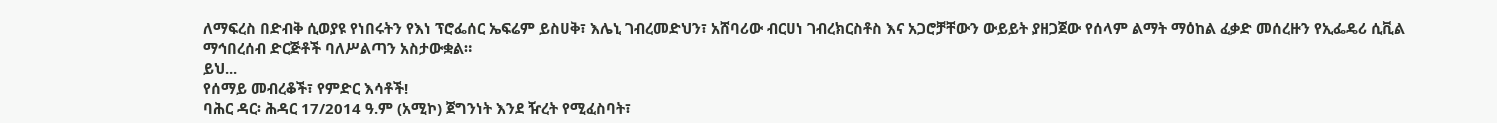ለማፍረስ በድብቅ ሲወያዩ የነበሩትን የእነ ፕሮፌሰር ኤፍሬም ይስሀቅ፣ እሌኒ ገብረመድህን፣ አሸባሪው ብርሀነ ገብረክርስቶስ እና አጋሮቻቸውን ውይይት ያዘጋጀው የሰላም ልማት ማዕከል ፈቃድ መሰረዙን የኢፌዴሪ ሲቪል ማኅበረሰብ ድርጅቶች ባለሥልጣን አስታውቋል።
ይህ...
የሰማይ መብረቆች፣ የምድር እሳቶች!
ባሕር ዳር፡ ሕዳር 17/2014 ዓ.ም (አሚኮ) ጀግንነት እንደ ዥረት የሚፈስባት፣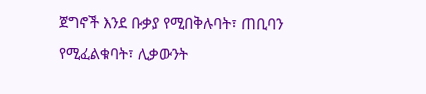ጀግኖች እንደ ቡቃያ የሚበቅሉባት፣ ጠቢባን የሚፈልቁባት፣ ሊቃውንት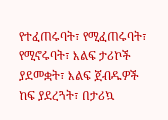የተፈጠሩባት፣ የሚፈጠሩባት፣ የሚኖሩባት፣ እልፍ ታሪኮች ያደመቋት፣ እልፍ ጀብዱዎች ከፍ ያደረጓት፣ በታሪኳ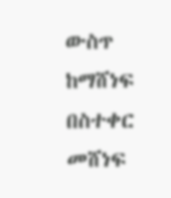ውስጥ ከማሸነፍ በስተቀር መሸነፍ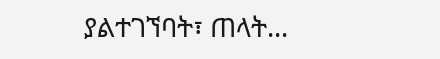ያልተገኘባት፣ ጠላት...